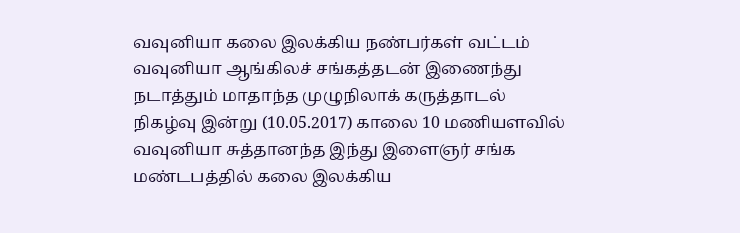வவுனியா கலை இலக்கிய நண்பர்கள் வட்டம் வவுனியா ஆங்கிலச் சங்கத்தடன் இணைந்து நடாத்தும் மாதாந்த முழுநிலாக் கருத்தாடல் நிகழ்வு இன்று (10.05.2017) காலை 10 மணியளவில் வவுனியா சுத்தானந்த இந்து இளைஞர் சங்க மண்டபத்தில் கலை இலக்கிய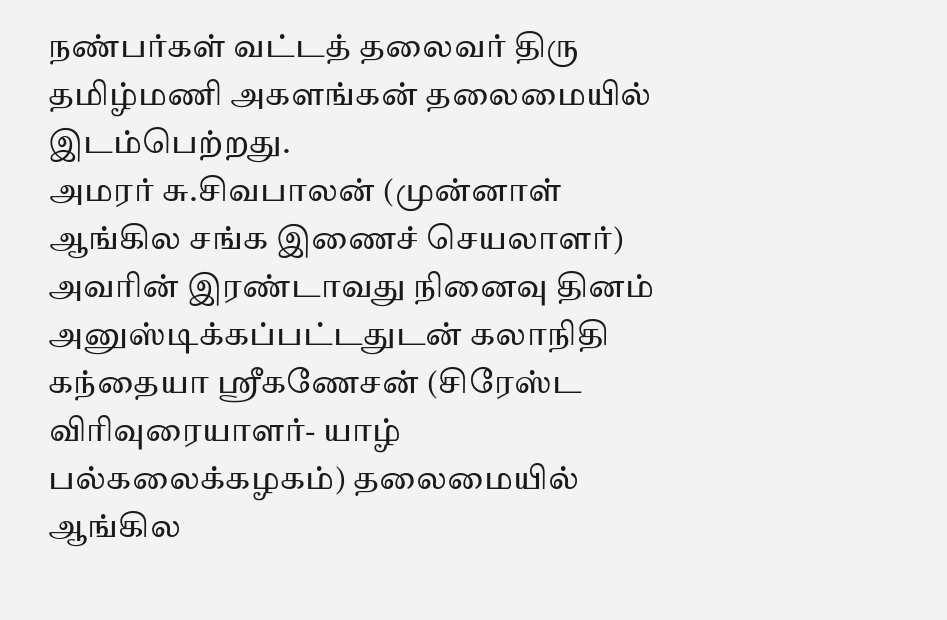நண்பர்கள் வட்டத் தலைவர் திரு தமிழ்மணி அகளங்கன் தலைமையில் இடம்பெற்றது.
அமரர் சு.சிவபாலன் (முன்னாள் ஆங்கில சங்க இணைச் செயலாளர்) அவரின் இரண்டாவது நினைவு தினம் அனுஸ்டிக்கப்பட்டதுடன் கலாநிதி கந்தையா ஸ்ரீகணேசன் (சிரேஸ்ட விரிவுரையாளர்- யாழ் பல்கலைக்கழகம்) தலைமையில் ஆங்கில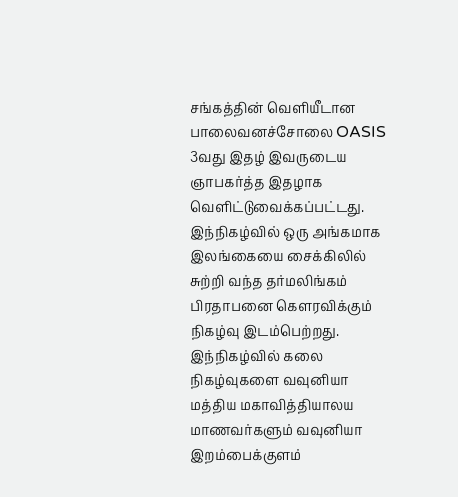சங்கத்தின் வெளியீடான பாலைவனச்சோலை OASIS 3வது இதழ் இவருடைய ஞாபகர்த்த இதழாக வெளிட்டுவைக்கப்பட்டது.
இந்நிகழ்வில் ஒரு அங்கமாக இலங்கையை சைக்கிலில் சுற்றி வந்த தர்மலிங்கம் பிரதாபனை கௌரவிக்கும் நிகழ்வு இடம்பெற்றது.
இந்நிகழ்வில் கலை நிகழ்வுகளை வவுனியா மத்திய மகாவித்தியாலய மாணவர்களும் வவுனியா இறம்பைக்குளம்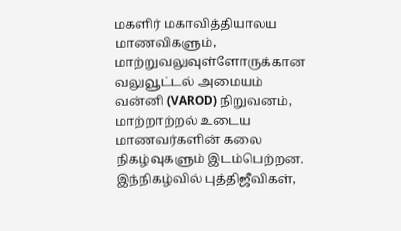மகளிர் மகாவித்தியாலய மாணவிகளும், மாற்றுவலுவுள்ளோருக்கான வலுவூட்டல் அமையம் வன்னி (VAROD) நிறுவனம், மாற்றாற்றல் உடைய மாணவர்களின் கலை நிகழ்வுகளும் இடம்பெற்றன.
இந்நிகழ்வில் புத்திஜீவிகள்,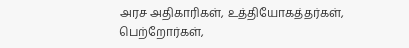அரச அதிகாரிகள், உத்தியோகத்தர்கள், பெற்றோர்கள்,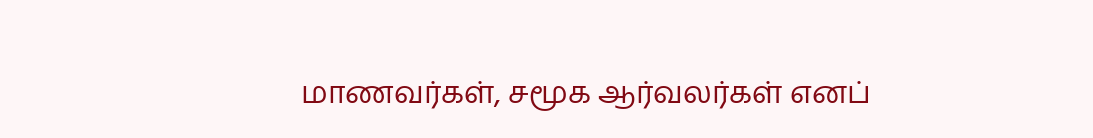மாணவர்கள், சமூக ஆர்வலர்கள் எனப்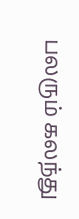பலரும் கலந்து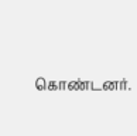கொண்டனர்.